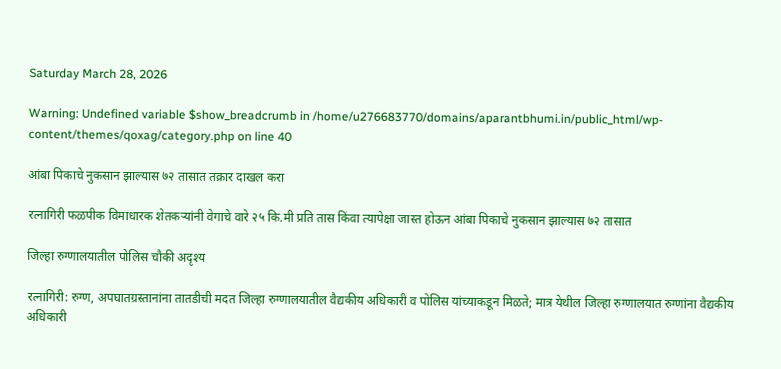Saturday March 28, 2026

Warning: Undefined variable $show_breadcrumb in /home/u276683770/domains/aparantbhumi.in/public_html/wp-content/themes/qoxag/category.php on line 40

आंबा पिकाचे नुकसान झाल्यास ७२ तासात तक्रार दाखल करा

रत्नागिरी फळपीक विमाधारक शेतकऱ्यांनी वेगाचे वारे २५ कि.मी प्रति तास किंवा त्यापेक्षा जास्त होऊन आंबा पिकाचे नुकसान झाल्यास ७२ तासात

जिल्हा रुग्णालयातील पोलिस चौकी अदृश्य

रत्नागिरी: रुग्ण, अपघातग्रस्तानांना तातडीची मदत जिल्हा रुग्णालयातील वैद्यकीय अधिकारी व पोलिस यांच्याकडून मिळते; मात्र येथील जिल्हा रुग्णालयात रुग्णांना वैद्यकीय अधिकारी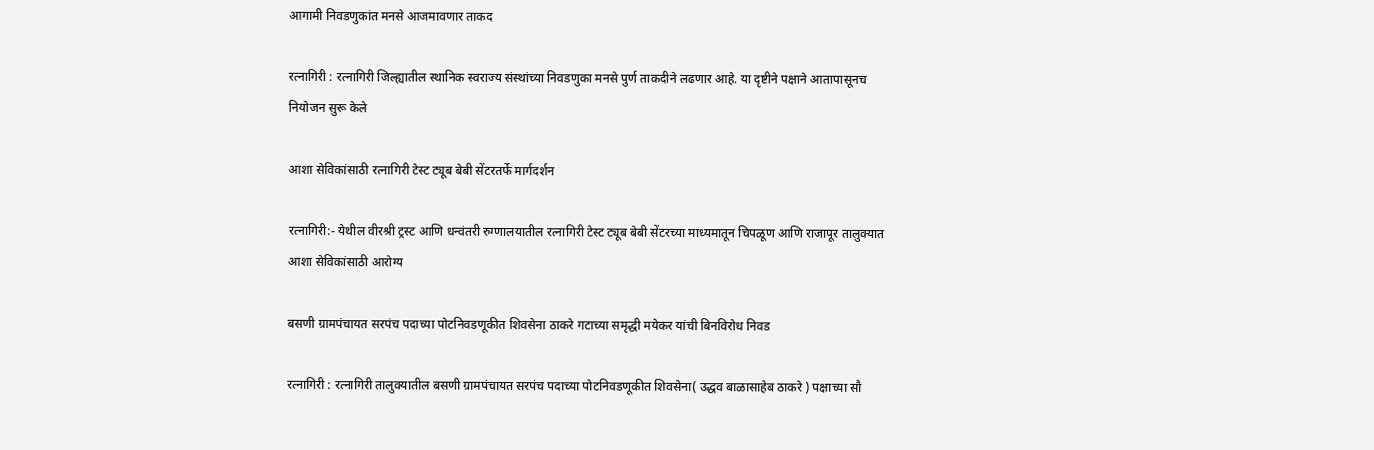आगामी निवडणुकांत मनसे आजमावणार ताकद

रत्नागिरी : रत्नागिरी जिल्ह्यातील स्थानिक स्वराज्य संस्थांच्या निवडणुका मनसे पुर्ण ताकदीने लढणार आहे. या दृष्टीने पक्षाने आतापासूनच नियोजन सुरू केले

आशा सेविकांसाठी रत्नागिरी टेस्ट ट्यूब बेबी सेंटरतर्फे मार्गदर्शन

रत्नागिरी:- येथील वीरश्री ट्रस्ट आणि धन्वंतरी रुग्णालयातील रत्नागिरी टेस्ट ट्यूब बेबी सेंटरच्या माध्यमातून चिपळूण आणि राजापूर तालुक्यात आशा सेविकांसाठी आरोग्य

बसणी ग्रामपंचायत सरपंच पदाच्या पोटनिवडणूकीत शिवसेना ठाकरे गटाच्या समृद्धी मयेकर यांची बिनविरोध निवड

रत्नागिरी : रत्नागिरी तालुक्यातील बसणी ग्रामपंचायत सरपंच पदाच्या पोटनिवडणूकीत शिवसेना( उद्धव बाळासाहेब ठाकरे ) पक्षाच्या सौ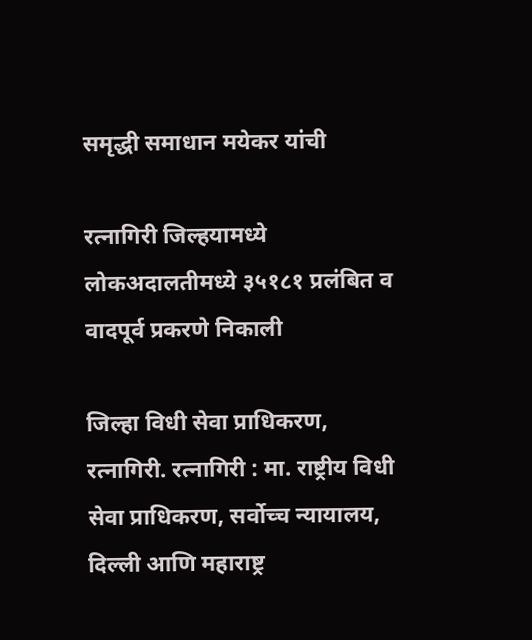समृद्धी समाधान मयेकर यांची

रत्नागिरी जिल्हयामध्ये लोकअदालतीमध्ये ३५१८१ प्रलंबित व वादपूर्व प्रकरणे निकाली

जिल्हा विधी सेवा प्राधिकरण, रत्नागिरी. रत्नागिरी : मा. राष्ट्रीय विधी सेवा प्राधिकरण, सर्वोच्च न्यायालय, दिल्ली आणि महाराष्ट्र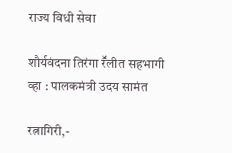राज्य विधी सेवा

शौर्यवंदना तिरंगा रॕलीत सहभागी व्हा : पालकमंत्री उदय सामंत

रत्नागिरी,-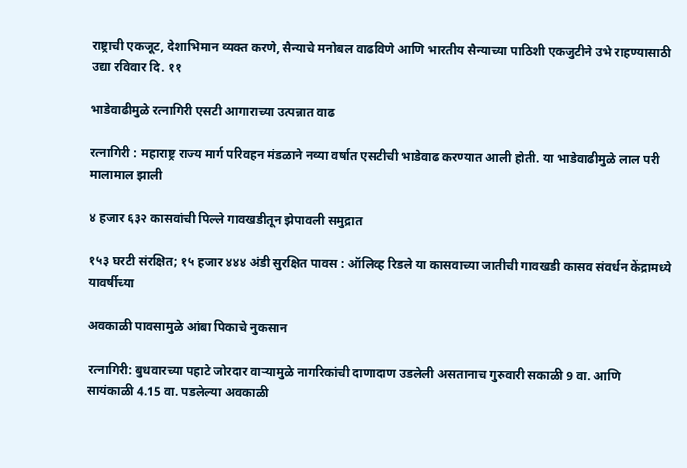राष्ट्राची एकजूट, देशाभिमान व्यक्त करणे, सैन्याचे मनोबल वाढविणे आणि भारतीय सैन्याच्या पाठिशी एकजुटीने उभे राहण्यासाठी उद्या रविवार दि. ११

भाडेवाढीमुळे रत्नागिरी एसटी आगाराच्या उत्पन्नात वाढ

रत्नागिरी : महाराष्ट्र राज्य मार्ग परिवहन मंडळाने नव्या वर्षात एसटीची भाडेवाढ करण्यात आली होती. या भाडेवाढीमुळे लाल परी मालामाल झाली

४ हजार ६३२ कासवांची पिल्ले गावखडीतून झेपावली समुद्रात

१५३ घरटी संरक्षित; १५ हजार ४४४ अंडी सुरक्षित पावस : ऑलिव्ह रिडले या कासवाच्या जातीची गावखडी कासव संवर्धन केंद्रामध्ये यावर्षीच्या

अवकाळी पावसामुळे आंबा पिकाचे नुकसान

रत्नागिरी: बुधवारच्या पहाटे जोरदार वाऱ्यामुळे नागरिकांची दाणादाण उडलेली असतानाच गुरुवारी सकाळी 9 वा. आणि सायंकाळी 4.15 वा. पडलेल्या अवकाळी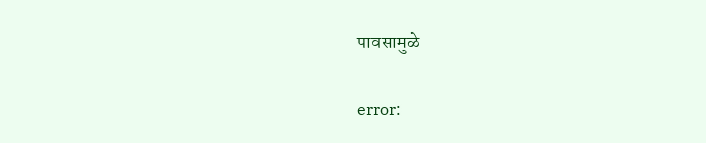पावसामुळे

error: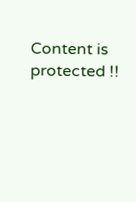Content is protected !!